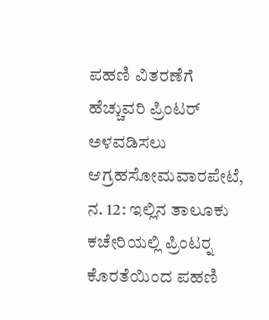ಪಹಣಿ ವಿತರಣೆಗೆ ಹೆಚ್ಚುವರಿ ಪ್ರಿಂಟರ್ ಅಳವಡಿಸಲು ಆಗ್ರಹಸೋಮವಾರಪೇಟೆ, ನ. 12: ಇಲ್ಲಿನ ತಾಲೂಕು ಕಚೇರಿಯಲ್ಲಿ ಪ್ರಿಂಟರ್‍ನ ಕೊರತೆಯಿಂದ ಪಹಣಿ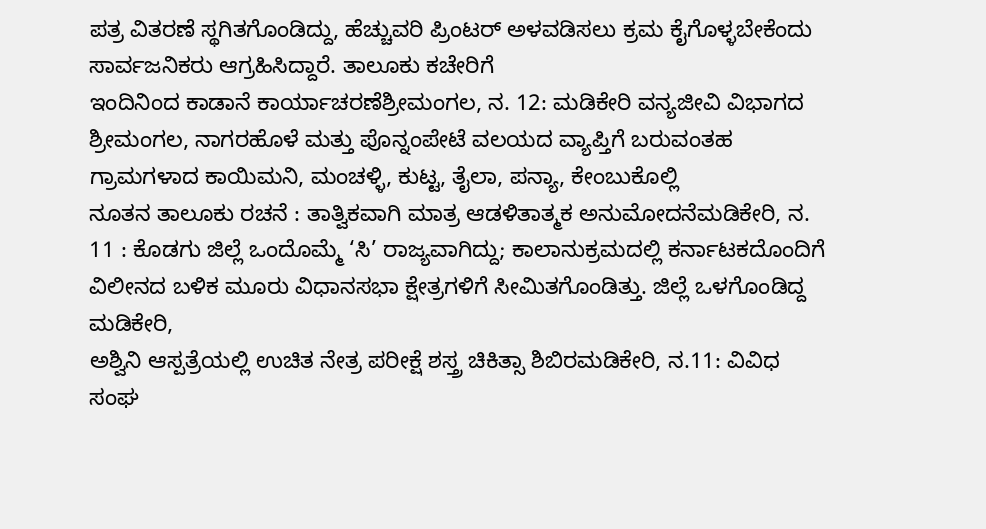ಪತ್ರ ವಿತರಣೆ ಸ್ಥಗಿತಗೊಂಡಿದ್ದು, ಹೆಚ್ಚುವರಿ ಪ್ರಿಂಟರ್ ಅಳವಡಿಸಲು ಕ್ರಮ ಕೈಗೊಳ್ಳಬೇಕೆಂದು ಸಾರ್ವಜನಿಕರು ಆಗ್ರಹಿಸಿದ್ದಾರೆ. ತಾಲೂಕು ಕಚೇರಿಗೆ
ಇಂದಿನಿಂದ ಕಾಡಾನೆ ಕಾರ್ಯಾಚರಣೆಶ್ರೀಮಂಗಲ, ನ. 12: ಮಡಿಕೇರಿ ವನ್ಯಜೀವಿ ವಿಭಾಗದ ಶ್ರೀಮಂಗಲ, ನಾಗರಹೊಳೆ ಮತ್ತು ಪೊನ್ನಂಪೇಟೆ ವಲಯದ ವ್ಯಾಪ್ತಿಗೆ ಬರುವಂತಹ ಗ್ರಾಮಗಳಾದ ಕಾಯಿಮನಿ, ಮಂಚಳ್ಳಿ, ಕುಟ್ಟ, ತೈಲಾ, ಪನ್ಯಾ, ಕೇಂಬುಕೊಲ್ಲಿ
ನೂತನ ತಾಲೂಕು ರಚನೆ : ತಾತ್ವಿಕವಾಗಿ ಮಾತ್ರ ಆಡಳಿತಾತ್ಮಕ ಅನುಮೋದನೆಮಡಿಕೇರಿ, ನ. 11 : ಕೊಡಗು ಜಿಲ್ಲೆ ಒಂದೊಮ್ಮೆ ‘ಸಿ’ ರಾಜ್ಯವಾಗಿದ್ದು; ಕಾಲಾನುಕ್ರಮದಲ್ಲಿ ಕರ್ನಾಟಕದೊಂದಿಗೆ ವಿಲೀನದ ಬಳಿಕ ಮೂರು ವಿಧಾನಸಭಾ ಕ್ಷೇತ್ರಗಳಿಗೆ ಸೀಮಿತಗೊಂಡಿತ್ತು. ಜಿಲ್ಲೆ ಒಳಗೊಂಡಿದ್ದ ಮಡಿಕೇರಿ,
ಅಶ್ವಿನಿ ಆಸ್ಪತ್ರೆಯಲ್ಲಿ ಉಚಿತ ನೇತ್ರ ಪರೀಕ್ಷೆ ಶಸ್ತ್ರ ಚಿಕಿತ್ಸಾ ಶಿಬಿರಮಡಿಕೇರಿ, ನ.11: ವಿವಿಧ ಸಂಘ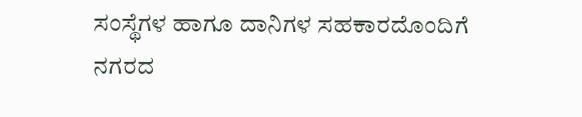ಸಂಸ್ಥೆಗಳ ಹಾಗೂ ದಾನಿಗಳ ಸಹಕಾರದೊಂದಿಗೆ ನಗರದ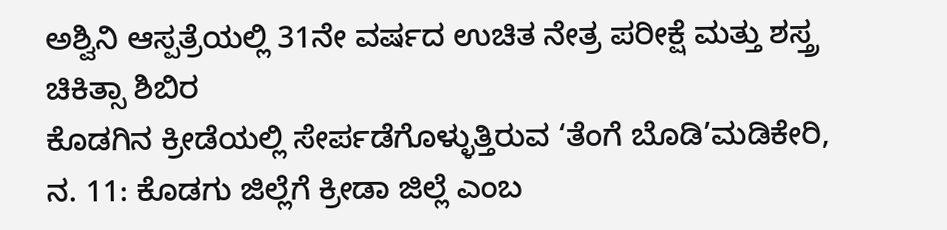ಅಶ್ವಿನಿ ಆಸ್ಪತ್ರೆಯಲ್ಲಿ 31ನೇ ವರ್ಷದ ಉಚಿತ ನೇತ್ರ ಪರೀಕ್ಷೆ ಮತ್ತು ಶಸ್ತ್ರ ಚಿಕಿತ್ಸಾ ಶಿಬಿರ
ಕೊಡಗಿನ ಕ್ರೀಡೆಯಲ್ಲಿ ಸೇರ್ಪಡೆಗೊಳ್ಳುತ್ತಿರುವ ‘ತೆಂಗೆ ಬೊಡಿ’ಮಡಿಕೇರಿ, ನ. 11: ಕೊಡಗು ಜಿಲ್ಲೆಗೆ ಕ್ರೀಡಾ ಜಿಲ್ಲೆ ಎಂಬ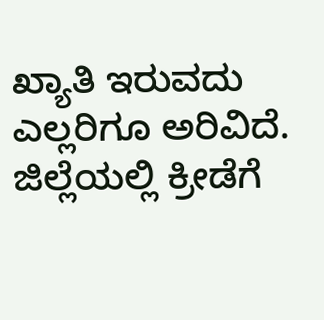ಖ್ಯಾತಿ ಇರುವದು ಎಲ್ಲರಿಗೂ ಅರಿವಿದೆ. ಜಿಲ್ಲೆಯಲ್ಲಿ ಕ್ರೀಡೆಗೆ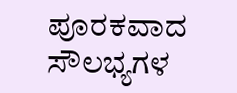ಪೂರಕವಾದ ಸೌಲಭ್ಯಗಳ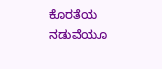ಕೊರತೆಯ ನಡುವೆಯೂ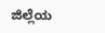ಜಿಲ್ಲೆಯ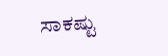ಸಾಕಷ್ಟು